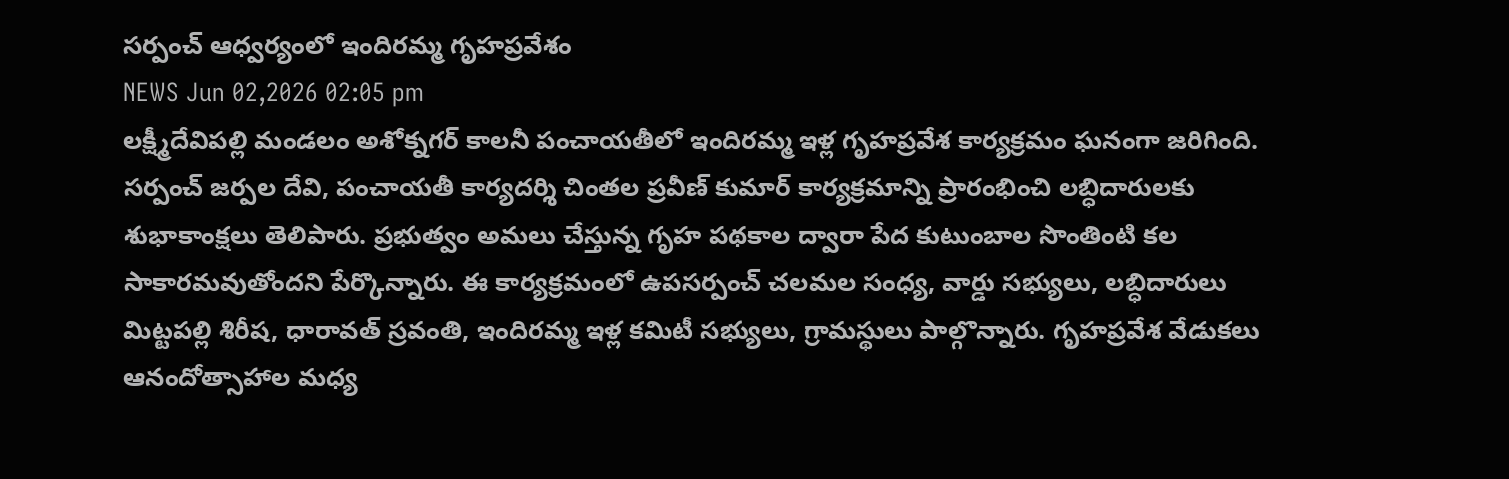సర్పంచ్ ఆధ్వర్యంలో ఇందిరమ్మ గృహప్రవేశం
NEWS Jun 02,2026 02:05 pm
లక్ష్మీదేవిపల్లి మండలం అశోక్నగర్ కాలనీ పంచాయతీలో ఇందిరమ్మ ఇళ్ల గృహప్రవేశ కార్యక్రమం ఘనంగా జరిగింది. సర్పంచ్ జర్పల దేవి, పంచాయతీ కార్యదర్శి చింతల ప్రవీణ్ కుమార్ కార్యక్రమాన్ని ప్రారంభించి లబ్ధిదారులకు శుభాకాంక్షలు తెలిపారు. ప్రభుత్వం అమలు చేస్తున్న గృహ పథకాల ద్వారా పేద కుటుంబాల సొంతింటి కల సాకారమవుతోందని పేర్కొన్నారు. ఈ కార్యక్రమంలో ఉపసర్పంచ్ చలమల సంధ్య, వార్డు సభ్యులు, లబ్ధిదారులు మిట్టపల్లి శిరీష, ధారావత్ స్రవంతి, ఇందిరమ్మ ఇళ్ల కమిటీ సభ్యులు, గ్రామస్థులు పాల్గొన్నారు. గృహప్రవేశ వేడుకలు ఆనందోత్సాహాల మధ్య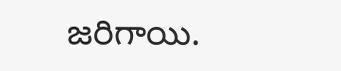జరిగాయి.